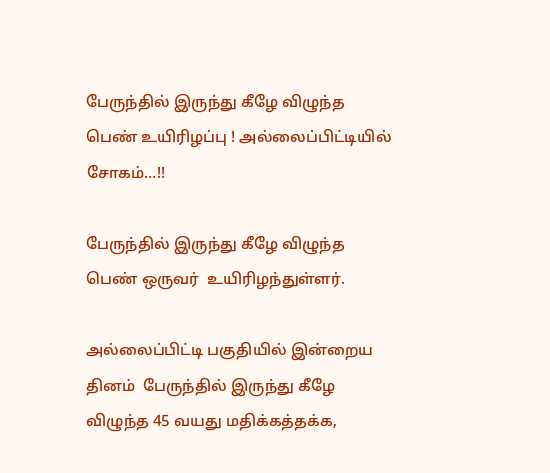பேருந்தில் இருந்து கீழே விழுந்த பெண் உயிரிழப்பு ! அல்லைப்பிட்டியில் சோகம்…!!

பேருந்தில் இருந்து கீழே விழுந்த பெண் ஒருவர்  உயிரிழந்துள்ளர்.

அல்லைப்பிட்டி பகுதியில் இன்றைய தினம்  பேருந்தில் இருந்து கீழே விழுந்த 45 வயது மதிக்கத்தக்க,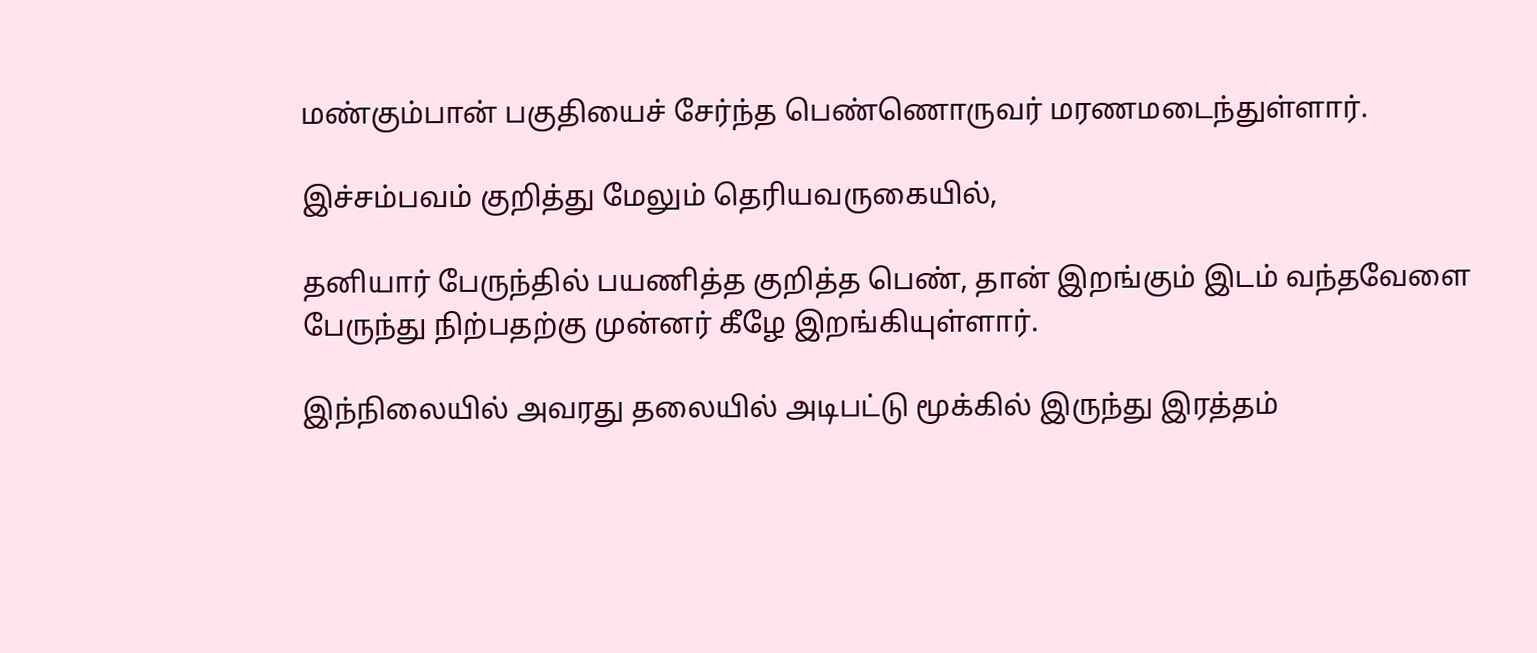மண்கும்பான் பகுதியைச் சேர்ந்த பெண்ணொருவர் மரணமடைந்துள்ளார்.

இச்சம்பவம் குறித்து மேலும் தெரியவருகையில்,

தனியார் பேருந்தில் பயணித்த குறித்த பெண், தான் இறங்கும் இடம் வந்தவேளை பேருந்து நிற்பதற்கு முன்னர் கீழே இறங்கியுள்ளார்.

இந்நிலையில் அவரது தலையில் அடிபட்டு மூக்கில் இருந்து இரத்தம்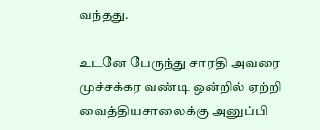வந்தது.

உடனே பேருந்து சாரதி அவரை முச்சக்கர வண்டி ஒன்றில் ஏற்றி வைத்தியசாலைக்கு அனுப்பி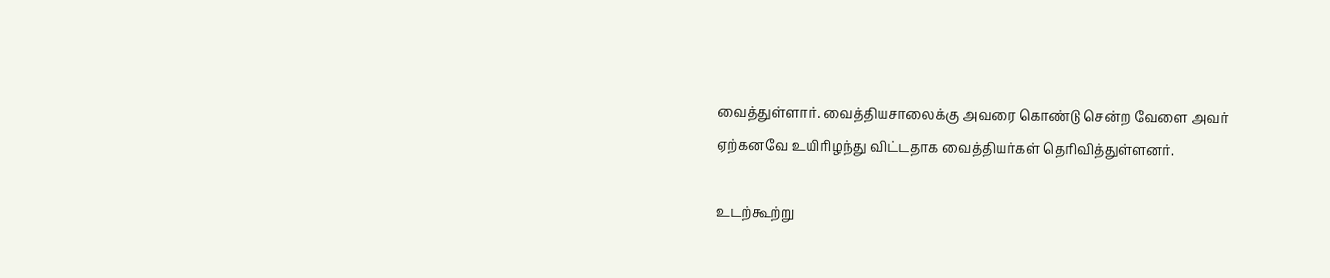வைத்துள்ளார். வைத்தியசாலைக்கு அவரை கொண்டு சென்ற வேளை அவர் ஏற்கனவே உயிரிழந்து விட்டதாக வைத்தியர்கள் தெரிவித்துள்ளனர்.

உடற்கூற்று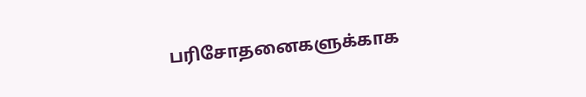பரிசோதனைகளுக்காக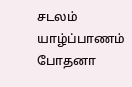சடலம் யாழ்ப்பாணம் போதனா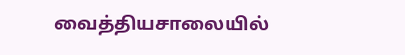வைத்தியசாலையில்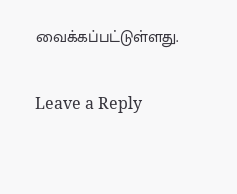வைக்கப்பட்டுள்ளது.

Leave a Reply